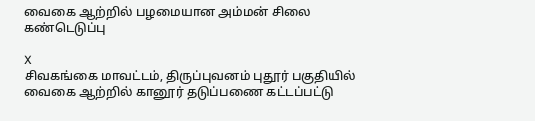வைகை ஆற்றில் பழமையான அம்மன் சிலை கண்டெடுப்பு

X
சிவகங்கை மாவட்டம், திருப்புவனம் புதூர் பகுதியில் வைகை ஆற்றில் கானூர் தடுப்பணை கட்டப்பட்டு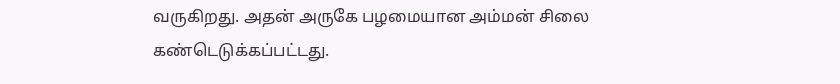வருகிறது. அதன் அருகே பழமையான அம்மன் சிலை கண்டெடுக்கப்பட்டது.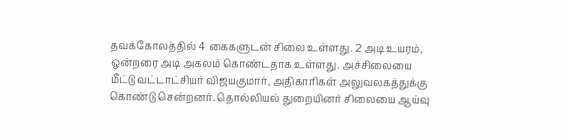தவக்கோலத்தில் 4 கைகளுடன் சிலை உள்ளது. 2 அடி உயரம், ஒன்றரை அடி அகலம் கொண்டதாக உள்ளது. அச்சிலையை மீட்டு வட்டாட்சியர் விஜயகுமார், அதிகாரிகள் அலுவலகத்துக்கு கொண்டு சென்றனர். தொல்லியல் துறையினர் சிலையை ஆய்வு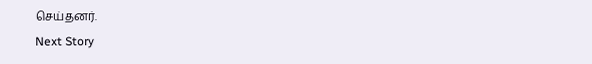செய்தனர்.
Next Story